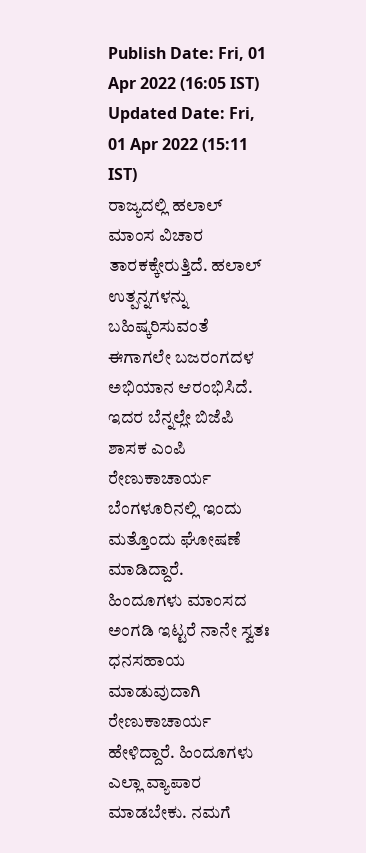Publish Date: Fri, 01 Apr 2022 (16:05 IST)
Updated Date: Fri, 01 Apr 2022 (15:11 IST)
ರಾಜ್ಯದಲ್ಲಿ ಹಲಾಲ್ ಮಾಂಸ ವಿಚಾರ ತಾರಕಕ್ಕೇರುತ್ತಿದೆ. ಹಲಾಲ್ ಉತ್ಪನ್ನಗಳನ್ನು ಬಹಿಷ್ಕರಿಸುವಂತೆ ಈಗಾಗಲೇ ಬಜರಂಗದಳ ಅಭಿಯಾನ ಆರಂಭಿಸಿದೆ. ಇದರ ಬೆನ್ನಲ್ಲೇ ಬಿಜೆಪಿ ಶಾಸಕ ಎಂಪಿ ರೇಣುಕಾಚಾರ್ಯ ಬೆಂಗಳೂರಿನಲ್ಲಿ ಇಂದು ಮತ್ತೊಂದು ಘೋಷಣೆ ಮಾಡಿದ್ದಾರೆ.
ಹಿಂದೂಗಳು ಮಾಂಸದ ಅಂಗಡಿ ಇಟ್ಟರೆ ನಾನೇ ಸ್ವತಃ ಧನಸಹಾಯ ಮಾಡುವುದಾಗಿ ರೇಣುಕಾಚಾರ್ಯ ಹೇಳಿದ್ದಾರೆ. ಹಿಂದೂಗಳು ಎಲ್ಲಾ ವ್ಯಾಪಾರ ಮಾಡಬೇಕು. ನಮಗೆ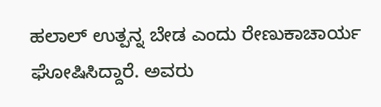ಹಲಾಲ್ ಉತ್ಪನ್ನ ಬೇಡ ಎಂದು ರೇಣುಕಾಚಾರ್ಯ ಘೋಷಿಸಿದ್ದಾರೆ. ಅವರು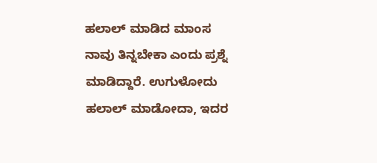ಹಲಾಲ್ ಮಾಡಿದ ಮಾಂಸ ನಾವು ತಿನ್ನಬೇಕಾ ಎಂದು ಪ್ರಶ್ನೆ ಮಾಡಿದ್ದಾರೆ. ಉಗುಳೋದು ಹಲಾಲ್ ಮಾಡೋದಾ, ಇದರ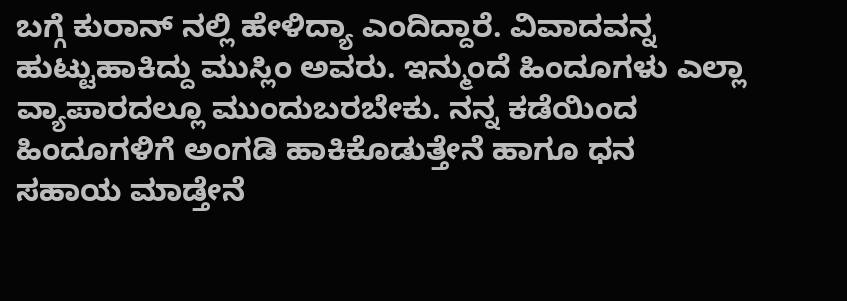ಬಗ್ಗೆ ಕುರಾನ್ ನಲ್ಲಿ ಹೇಳಿದ್ಯಾ ಎಂದಿದ್ದಾರೆ. ವಿವಾದವನ್ನ ಹುಟ್ಟುಹಾಕಿದ್ದು ಮುಸ್ಲಿಂ ಅವರು. ಇನ್ಮುಂದೆ ಹಿಂದೂಗಳು ಎಲ್ಲಾ ವ್ಯಾಪಾರದಲ್ಲೂ ಮುಂದುಬರಬೇಕು. ನನ್ನ ಕಡೆಯಿಂದ ಹಿಂದೂಗಳಿಗೆ ಅಂಗಡಿ ಹಾಕಿಕೊಡುತ್ತೇನೆ ಹಾಗೂ ಧನ ಸಹಾಯ ಮಾಡ್ತೇನೆ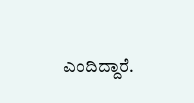ಎಂದಿದ್ದಾರೆ.